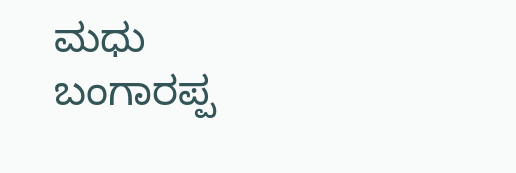ಮಧು ಬಂಗಾರಪ್ಪ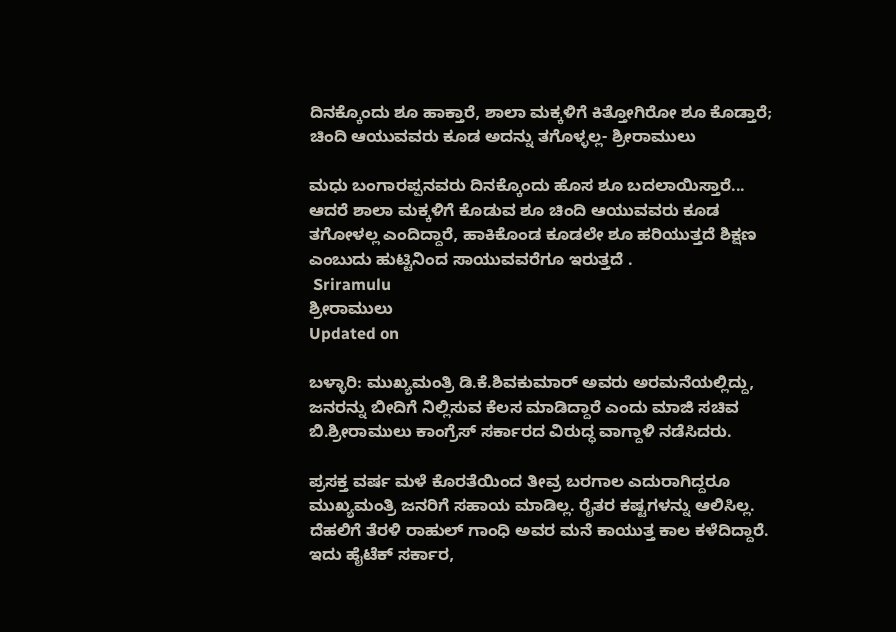ದಿನಕ್ಕೊಂದು ಶೂ ಹಾಕ್ತಾರೆ, ಶಾಲಾ ಮಕ್ಕಳಿಗೆ ಕಿತ್ತೋಗಿರೋ ಶೂ ಕೊಡ್ತಾರೆ; ಚಿಂದಿ ಆಯುವವರು ಕೂಡ ಅದನ್ನು ತಗೊಳ್ಳಲ್ಲ- ಶ್ರೀರಾಮುಲು

ಮಧು ಬಂಗಾರಪ್ಪನವರು ದಿನಕ್ಕೊಂದು ಹೊಸ ಶೂ ಬದಲಾಯಿಸ್ತಾರೆ... ಆದರೆ ಶಾಲಾ ಮಕ್ಕಳಿಗೆ ಕೊಡುವ ಶೂ ಚಿಂದಿ ಆಯುವವರು ಕೂಡ ತಗೋಳಲ್ಲ ಎಂದಿದ್ದಾರೆ, ಹಾಕಿಕೊಂಡ ಕೂಡಲೇ ಶೂ ಹರಿಯುತ್ತದೆ ಶಿಕ್ಷಣ ಎಂಬುದು ಹುಟ್ಟಿನಿಂದ ಸಾಯುವವರೆಗೂ ಇರುತ್ತದೆ .
 Sriramulu
ಶ್ರೀರಾಮುಲು
Updated on

ಬಳ್ಳಾರಿ: ಮುಖ್ಯಮಂತ್ರಿ ಡಿ.ಕೆ.ಶಿವಕುಮಾರ್ ಅವರು ಅರಮನೆಯಲ್ಲಿದ್ದು, ಜನರನ್ನು ಬೀದಿಗೆ ನಿಲ್ಲಿಸುವ ಕೆಲಸ ಮಾಡಿದ್ದಾರೆ ಎಂದು ಮಾಜಿ ಸಚಿವ ಬಿ.ಶ್ರೀರಾಮುಲು ಕಾಂಗ್ರೆಸ್ ಸರ್ಕಾರದ ವಿರುದ್ಧ ವಾಗ್ದಾಳಿ ನಡೆಸಿದರು.

ಪ್ರಸಕ್ತ ವರ್ಷ ಮಳೆ ಕೊರತೆಯಿಂದ ತೀವ್ರ ಬರಗಾಲ ಎದುರಾಗಿದ್ದರೂ ಮುಖ್ಯಮಂತ್ರಿ ಜನರಿಗೆ ಸಹಾಯ ಮಾಡಿಲ್ಲ. ರೈತರ ಕಷ್ಟಗಳನ್ನು ಆಲಿಸಿಲ್ಲ. ದೆಹಲಿಗೆ ತೆರಳಿ ರಾಹುಲ್ ಗಾಂಧಿ ಅವರ ಮನೆ ಕಾಯುತ್ತ ಕಾಲ ಕಳೆದಿದ್ದಾರೆ. ಇದು ಹೈಟೆಕ್ ಸರ್ಕಾರ,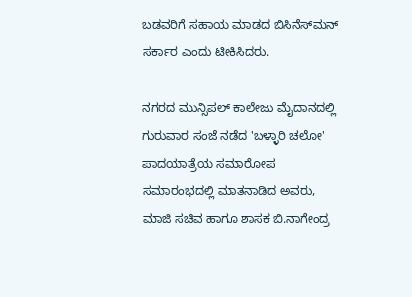ಬಡವರಿಗೆ ಸಹಾಯ ಮಾಡದ ಬಿಸಿನೆಸ್‌ಮನ್ ಸರ್ಕಾರ ಎಂದು ಟೀಕಿಸಿದರು.

ನಗರದ ಮುನ್ಸಿಪಲ್ ಕಾಲೇಜು ಮೈದಾನದಲ್ಲಿ ಗುರುವಾರ ಸಂಜೆ ನಡೆದ 'ಬಳ್ಳಾರಿ ಚಲೋ' ಪಾದಯಾತ್ರೆಯ ಸಮಾರೋಪ ಸಮಾರಂಭದಲ್ಲಿ ಮಾತನಾಡಿದ ಅವರು, ಮಾಜಿ ಸಚಿವ ಹಾಗೂ ಶಾಸಕ ಬಿ.ನಾಗೇಂದ್ರ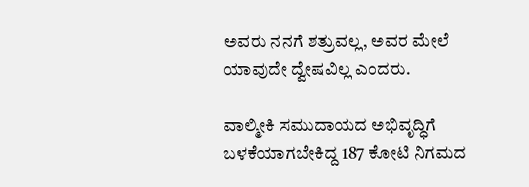ಅವರು ನನಗೆ ಶತ್ರುವಲ್ಲ, ಅವರ ಮೇಲೆ ಯಾವುದೇ ದ್ವೇಷವಿಲ್ಲ ಎಂದರು.

ವಾಲ್ಮೀಕಿ ಸಮುದಾಯದ ಅಭಿವೃದ್ಧಿಗೆ ಬಳಕೆಯಾಗಬೇಕಿದ್ದ 187 ಕೋಟಿ ನಿಗಮದ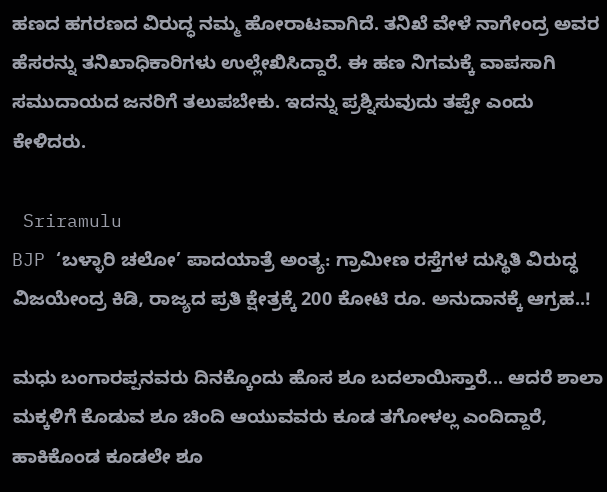ಹಣದ ಹಗರಣದ ವಿರುದ್ಧ ನಮ್ಮ ಹೋರಾಟವಾಗಿದೆ. ತನಿಖೆ ವೇಳೆ ನಾಗೇಂದ್ರ ಅವರ ಹೆಸರನ್ನು ತನಿಖಾಧಿಕಾರಿಗಳು ಉಲ್ಲೇಖಿಸಿದ್ದಾರೆ. ಈ ಹಣ ನಿಗಮಕ್ಕೆ ವಾಪಸಾಗಿ ಸಮುದಾಯದ ಜನರಿಗೆ ತಲುಪಬೇಕು. ಇದನ್ನು ಪ್ರಶ್ನಿಸುವುದು ತಪ್ಪೇ ಎಂದು ಕೇಳಿದರು.

 Sriramulu
BJP ‘ಬಳ್ಳಾರಿ ಚಲೋ’ ಪಾದಯಾತ್ರೆ ಅಂತ್ಯ: ಗ್ರಾಮೀಣ ರಸ್ತೆಗಳ ದುಸ್ಥಿತಿ ವಿರುದ್ಧ ವಿಜಯೇಂದ್ರ ಕಿಡಿ, ರಾಜ್ಯದ ಪ್ರತಿ ಕ್ಷೇತ್ರಕ್ಕೆ 200 ಕೋಟಿ ರೂ. ಅನುದಾನಕ್ಕೆ ಆಗ್ರಹ..!

ಮಧು ಬಂಗಾರಪ್ಪನವರು ದಿನಕ್ಕೊಂದು ಹೊಸ ಶೂ ಬದಲಾಯಿಸ್ತಾರೆ... ಆದರೆ ಶಾಲಾ ಮಕ್ಕಳಿಗೆ ಕೊಡುವ ಶೂ ಚಿಂದಿ ಆಯುವವರು ಕೂಡ ತಗೋಳಲ್ಲ ಎಂದಿದ್ದಾರೆ, ಹಾಕಿಕೊಂಡ ಕೂಡಲೇ ಶೂ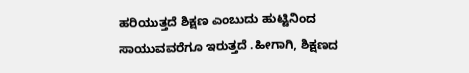ಹರಿಯುತ್ತದೆ ಶಿಕ್ಷಣ ಎಂಬುದು ಹುಟ್ಟಿನಿಂದ ಸಾಯುವವರೆಗೂ ಇರುತ್ತದೆ .ಹೀಗಾಗಿ, ಶಿಕ್ಷಣದ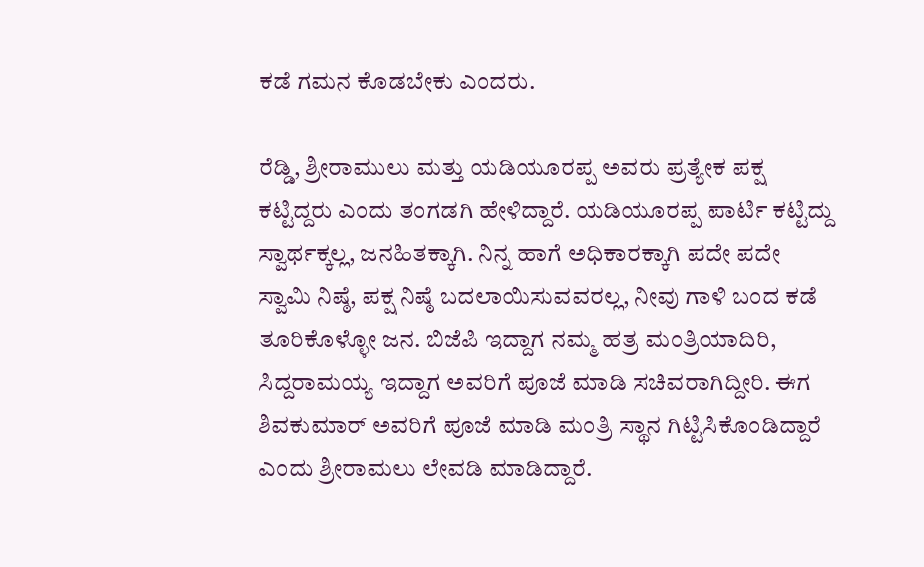ಕಡೆ ಗಮನ ಕೊಡಬೇಕು ಎಂದರು.

ರೆಡ್ಡಿ, ಶ್ರೀರಾಮುಲು ಮತ್ತು ಯಡಿಯೂರಪ್ಪ ಅವರು ಪ್ರತ್ಯೇಕ ಪಕ್ಷ ಕಟ್ಟಿದ್ದರು ಎಂದು ತಂಗಡಗಿ ಹೇಳಿದ್ದಾರೆ. ಯಡಿಯೂರಪ್ಪ ಪಾರ್ಟಿ ಕಟ್ಟಿದ್ದು ಸ್ವಾರ್ಥಕ್ಕಲ್ಲ, ಜನಹಿತಕ್ಕಾಗಿ. ನಿನ್ನ ಹಾಗೆ ಅಧಿಕಾರಕ್ಕಾಗಿ ಪದೇ ಪದೇ ಸ್ವಾಮಿ ನಿಷ್ಠೆ, ಪಕ್ಷ ನಿಷ್ಠೆ ಬದಲಾಯಿಸುವವರಲ್ಲ, ನೀವು ಗಾಳಿ ಬಂದ ಕಡೆ ತೂರಿಕೊಳ್ಳೋ ಜನ. ಬಿಜೆಪಿ ಇದ್ದಾಗ ನಮ್ಮ ಹತ್ರ ಮಂತ್ರಿಯಾದಿರಿ, ಸಿದ್ದರಾಮಯ್ಯ ಇದ್ದಾಗ ಅವರಿಗೆ ಪೂಜೆ ಮಾಡಿ ಸಚಿವರಾಗಿದ್ದೀರಿ. ಈಗ ಶಿವಕುಮಾರ್ ಅವರಿಗೆ ಪೂಜೆ ಮಾಡಿ ಮಂತ್ರಿ ಸ್ಥಾನ ಗಿಟ್ಟಿಸಿಕೊಂಡಿದ್ದಾರೆ ಎಂದು ಶ್ರೀರಾಮಲು ಲೇವಡಿ ಮಾಡಿದ್ದಾರೆ.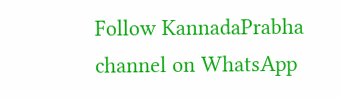Follow KannadaPrabha channel on WhatsApp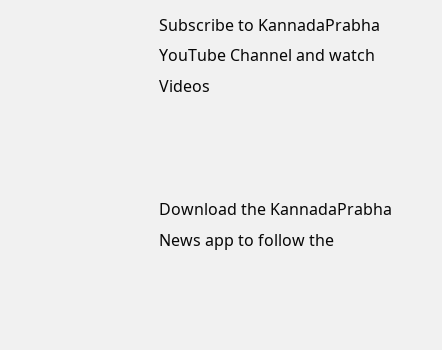Subscribe to KannadaPrabha YouTube Channel and watch Videos



Download the KannadaPrabha News app to follow the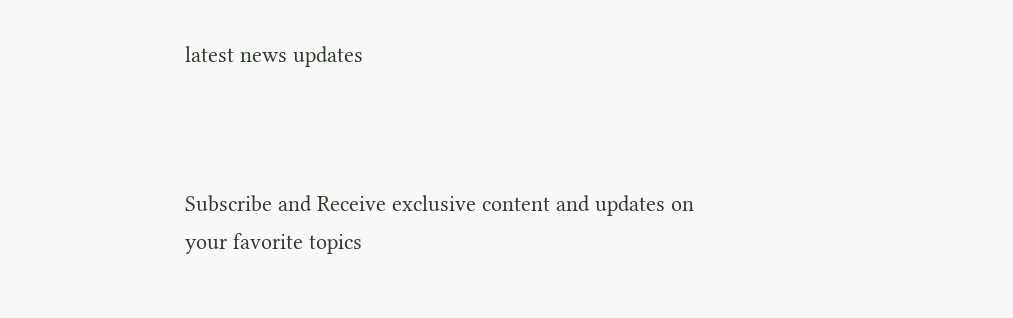latest news updates



Subscribe and Receive exclusive content and updates on your favorite topics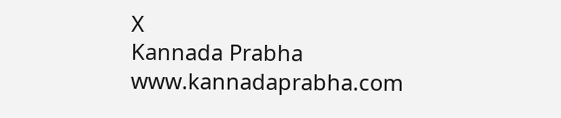X
Kannada Prabha
www.kannadaprabha.com